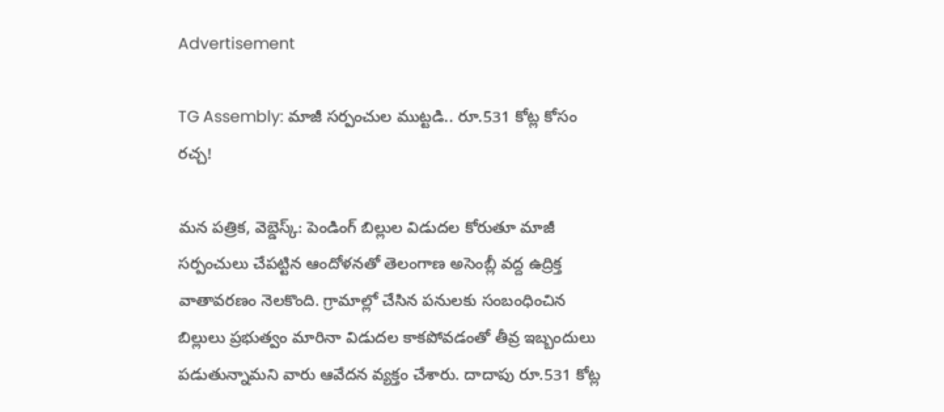Advertisement

TG Assembly: మాజీ సర్పంచుల ముట్టడి.. రూ.531 కోట్ల కోసం రచ్చ!

మన పత్రిక, వెబ్డెస్క్: పెండింగ్ బిల్లుల విడుదల కోరుతూ మాజీ సర్పంచులు చేపట్టిన ఆందోళనతో తెలంగాణ అసెంబ్లీ వద్ద ఉద్రిక్త వాతావరణం నెలకొంది. గ్రామాల్లో చేసిన పనులకు సంబంధించిన బిల్లులు ప్రభుత్వం మారినా విడుదల కాకపోవడంతో తీవ్ర ఇబ్బందులు పడుతున్నామని వారు ఆవేదన వ్యక్తం చేశారు. దాదాపు రూ.531 కోట్ల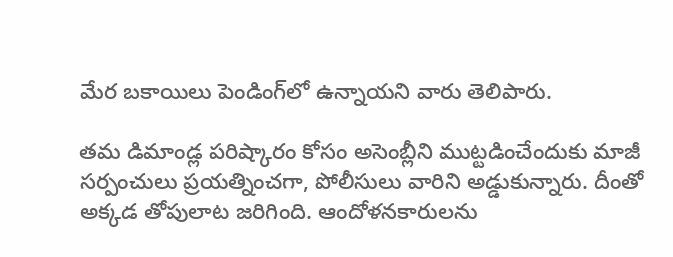మేర బకాయిలు పెండింగ్‌లో ఉన్నాయని వారు తెలిపారు.

తమ డిమాండ్ల పరిష్కారం కోసం అసెంబ్లీని ముట్టడించేందుకు మాజీ సర్పంచులు ప్రయత్నించగా, పోలీసులు వారిని అడ్డుకున్నారు. దీంతో అక్కడ తోపులాట జరిగింది. ఆందోళనకారులను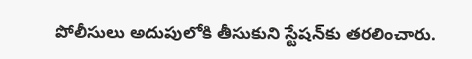పోలీసులు అదుపులోకి తీసుకుని స్టేషన్‌కు తరలించారు.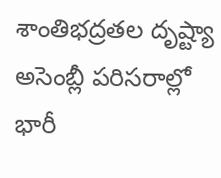శాంతిభద్రతల దృష్ట్యా అసెంబ్లీ పరిసరాల్లో భారీ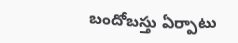బందోబస్తు ఏర్పాటు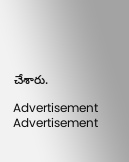చేశారు.

Advertisement
Advertisement